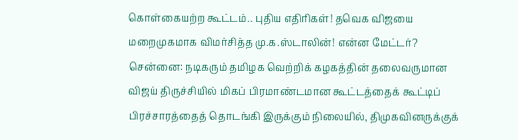கொள்கையற்ற கூட்டம்.. புதிய எதிரிகள்! தவெக விஜயை மறைமுகமாக விமர்சித்த மு.க.ஸ்டாலின்! என்ன மேட்டர்?
சென்னை: நடிகரும் தமிழக வெற்றிக் கழகத்தின் தலைவருமான விஜய் திருச்சியில் மிகப் பிரமாண்டமான கூட்டத்தைக் கூட்டிப் பிரச்சாரத்தைத் தொடங்கி இருக்கும் நிலையில், திமுகவினருக்குக்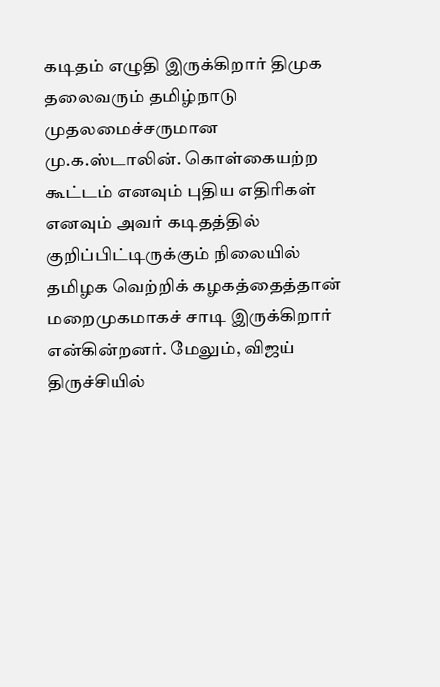கடிதம் எழுதி இருக்கிறார் திமுக தலைவரும் தமிழ்நாடு முதலமைச்சருமான மு.க.ஸ்டாலின். கொள்கையற்ற கூட்டம் எனவும் புதிய எதிரிகள் எனவும் அவர் கடிதத்தில் குறிப்பிட்டிருக்கும் நிலையில் தமிழக வெற்றிக் கழகத்தைத்தான் மறைமுகமாகச் சாடி இருக்கிறார் என்கின்றனர். மேலும், விஜய் திருச்சியில்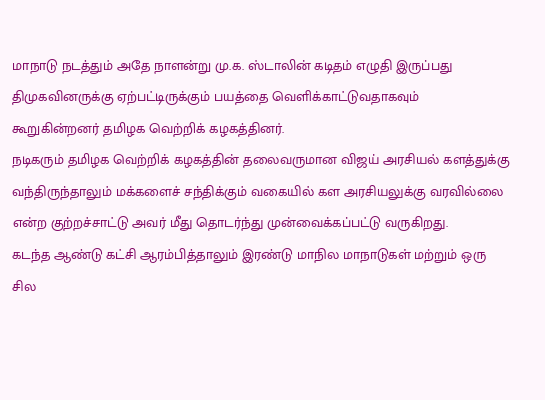மாநாடு நடத்தும் அதே நாளன்று மு.க. ஸ்டாலின் கடிதம் எழுதி இருப்பது திமுகவினருக்கு ஏற்பட்டிருக்கும் பயத்தை வெளிக்காட்டுவதாகவும் கூறுகின்றனர் தமிழக வெற்றிக் கழகத்தினர்.
நடிகரும் தமிழக வெற்றிக் கழகத்தின் தலைவருமான விஜய் அரசியல் களத்துக்கு வந்திருந்தாலும் மக்களைச் சந்திக்கும் வகையில் கள அரசியலுக்கு வரவில்லை என்ற குற்றச்சாட்டு அவர் மீது தொடர்ந்து முன்வைக்கப்பட்டு வருகிறது.
கடந்த ஆண்டு கட்சி ஆரம்பித்தாலும் இரண்டு மாநில மாநாடுகள் மற்றும் ஒரு சில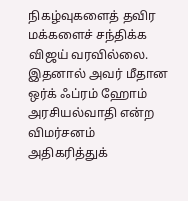நிகழ்வுகளைத் தவிர மக்களைச் சந்திக்க விஜய் வரவில்லை. இதனால் அவர் மீதான ஒர்க் ஃப்ரம் ஹோம் அரசியல்வாதி என்ற விமர்சனம் அதிகரித்துக்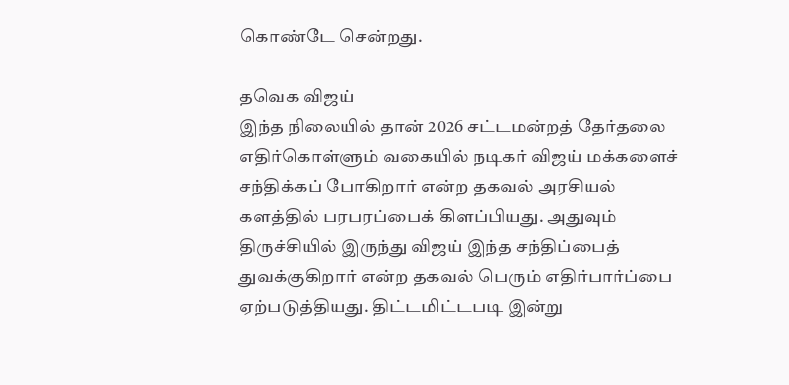கொண்டே சென்றது.

தவெக விஜய்
இந்த நிலையில் தான் 2026 சட்டமன்றத் தேர்தலை எதிர்கொள்ளும் வகையில் நடிகர் விஜய் மக்களைச் சந்திக்கப் போகிறார் என்ற தகவல் அரசியல் களத்தில் பரபரப்பைக் கிளப்பியது. அதுவும் திருச்சியில் இருந்து விஜய் இந்த சந்திப்பைத் துவக்குகிறார் என்ற தகவல் பெரும் எதிர்பார்ப்பை ஏற்படுத்தியது. திட்டமிட்டபடி இன்று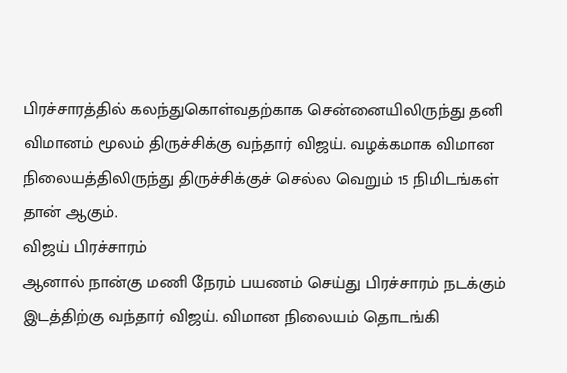பிரச்சாரத்தில் கலந்துகொள்வதற்காக சென்னையிலிருந்து தனி விமானம் மூலம் திருச்சிக்கு வந்தார் விஜய். வழக்கமாக விமான நிலையத்திலிருந்து திருச்சிக்குச் செல்ல வெறும் 15 நிமிடங்கள் தான் ஆகும்.
விஜய் பிரச்சாரம்
ஆனால் நான்கு மணி நேரம் பயணம் செய்து பிரச்சாரம் நடக்கும் இடத்திற்கு வந்தார் விஜய். விமான நிலையம் தொடங்கி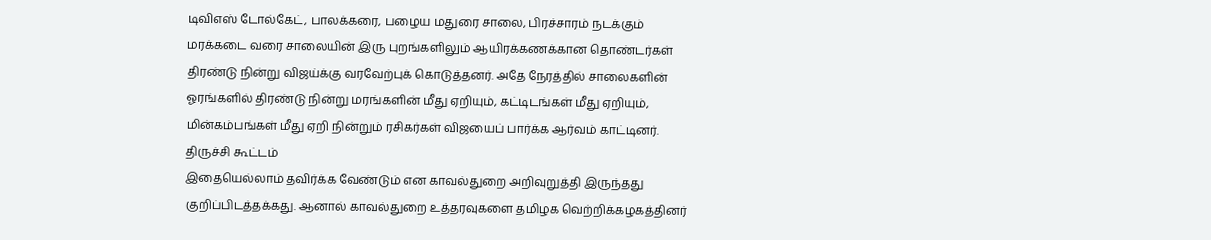டிவிஎஸ் டோல்கேட், பாலக்கரை, பழைய மதுரை சாலை, பிரச்சாரம் நடக்கும் மரக்கடை வரை சாலையின் இரு புறங்களிலும் ஆயிரக்கணக்கான தொண்டர்கள் திரண்டு நின்று விஜய்க்கு வரவேற்புக் கொடுத்தனர். அதே நேரத்தில் சாலைகளின் ஓரங்களில் திரண்டு நின்று மரங்களின் மீது ஏறியும், கட்டிடங்கள் மீது ஏறியும், மின்கம்பங்கள் மீது ஏறி நின்றும் ரசிகர்கள் விஜயைப் பார்க்க ஆர்வம் காட்டினர்.
திருச்சி கூட்டம்
இதையெல்லாம் தவிர்க்க வேண்டும் என காவல்துறை அறிவுறுத்தி இருந்தது குறிப்பிடத்தக்கது. ஆனால் காவல்துறை உத்தரவுகளை தமிழக வெற்றிக்கழகத்தினர்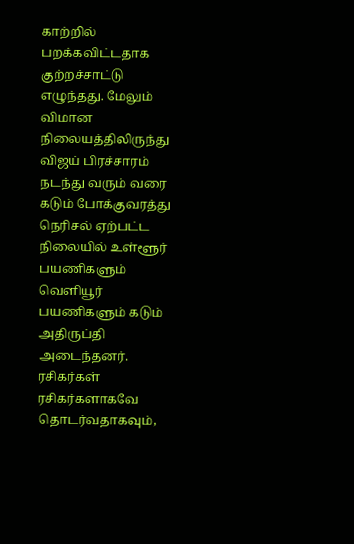காற்றில் பறக்கவிட்டதாக குற்றச்சாட்டு எழுந்தது. மேலும் விமான நிலையத்திலிருந்து விஜய் பிரச்சாரம் நடந்து வரும் வரை கடும் போக்குவரத்து நெரிசல் ஏற்பட்ட நிலையில் உள்ளூர் பயணிகளும் வெளியூர் பயணிகளும் கடும் அதிருப்தி அடைந்தனர். ரசிகர்கள் ரசிகர்களாகவே தொடர்வதாகவும்,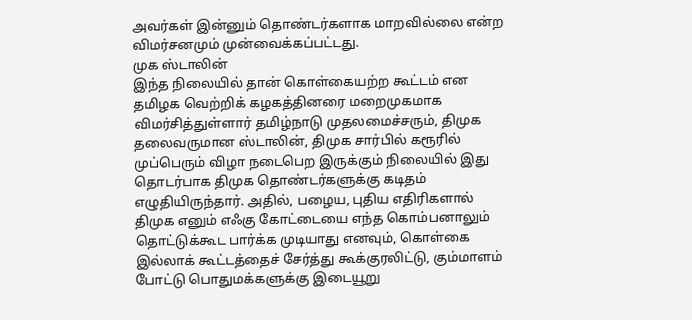அவர்கள் இன்னும் தொண்டர்களாக மாறவில்லை என்ற விமர்சனமும் முன்வைக்கப்பட்டது.
முக ஸ்டாலின்
இந்த நிலையில் தான் கொள்கையற்ற கூட்டம் என தமிழக வெற்றிக் கழகத்தினரை மறைமுகமாக விமர்சித்துள்ளார் தமிழ்நாடு முதலமைச்சரும், திமுக தலைவருமான ஸ்டாலின், திமுக சார்பில் கரூரில் முப்பெரும் விழா நடைபெற இருக்கும் நிலையில் இது தொடர்பாக திமுக தொண்டர்களுக்கு கடிதம் எழுதியிருந்தார். அதில், பழைய, புதிய எதிரிகளால் திமுக எனும் எஃகு கோட்டையை எந்த கொம்பனாலும் தொட்டுக்கூட பார்க்க முடியாது எனவும், கொள்கை இல்லாக் கூட்டத்தைச் சேர்த்து கூக்குரலிட்டு, கும்மாளம் போட்டு பொதுமக்களுக்கு இடையூறு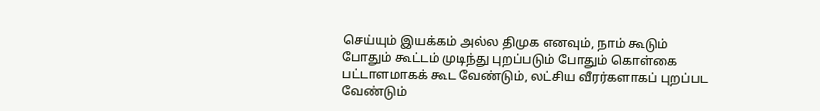செய்யும் இயக்கம் அல்ல திமுக எனவும், நாம் கூடும் போதும் கூட்டம் முடிந்து புறப்படும் போதும் கொள்கை பட்டாளமாகக் கூட வேண்டும், லட்சிய வீரர்களாகப் புறப்பட வேண்டும்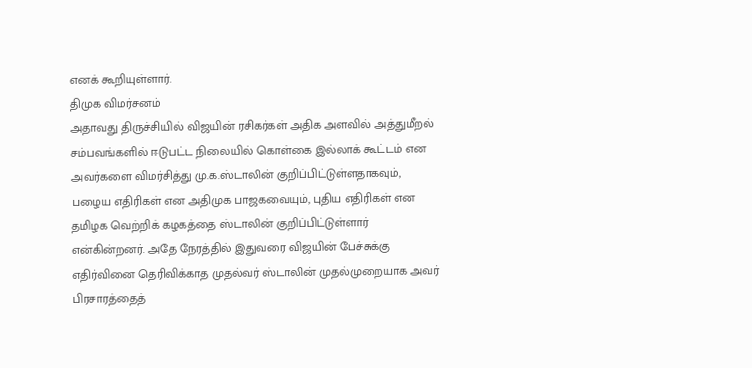எனக் கூறியுள்ளார்.
திமுக விமர்சனம்
அதாவது திருச்சியில் விஜயின் ரசிகர்கள் அதிக அளவில் அத்துமீறல் சம்பவங்களில் ஈடுபட்ட நிலையில் கொள்கை இல்லாக் கூட்டம் என அவர்களை விமர்சித்து மு.க.ஸ்டாலின் குறிப்பிட்டுள்ளதாகவும், பழைய எதிரிகள் என அதிமுக பாஜகவையும், புதிய எதிரிகள் என தமிழக வெற்றிக் கழகத்தை ஸ்டாலின் குறிப்பிட்டுள்ளார் என்கின்றனர். அதே நேரத்தில் இதுவரை விஜயின் பேச்சுக்கு எதிர்வினை தெரிவிக்காத முதல்வர் ஸ்டாலின் முதல்முறையாக அவர் பிரசாரத்தைத்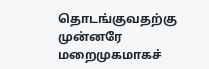தொடங்குவதற்கு முன்னரே மறைமுகமாகச்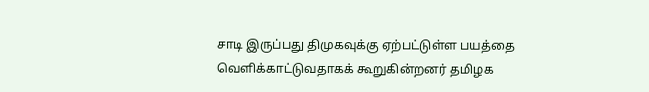சாடி இருப்பது திமுகவுக்கு ஏற்பட்டுள்ள பயத்தை வெளிக்காட்டுவதாகக் கூறுகின்றனர் தமிழக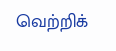வெற்றிக்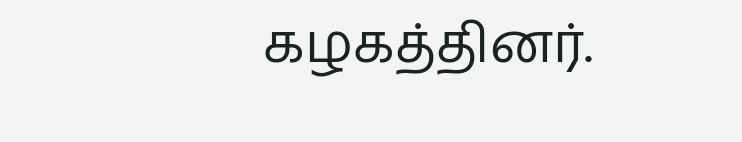கழகத்தினர்.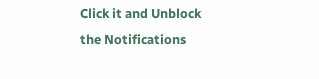Click it and Unblock the Notifications